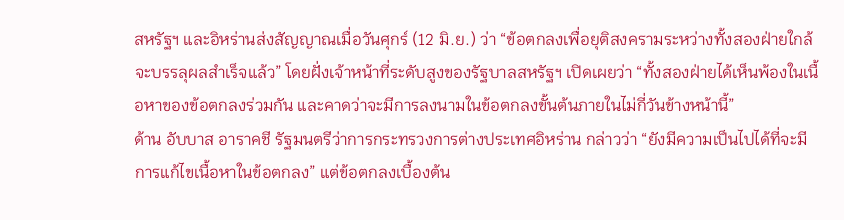สหรัฐฯ และอิหร่านส่งสัญญาณเมื่อวันศุกร์ (12 มิ.ย.) ว่า “ข้อตกลงเพื่อยุติสงครามระหว่างทั้งสองฝ่ายใกล้จะบรรลุผลสำเร็จแล้ว” โดยฝั่งเจ้าหน้าที่ระดับสูงของรัฐบาลสหรัฐฯ เปิดเผยว่า “ทั้งสองฝ่ายได้เห็นพ้องในเนื้อหาของข้อตกลงร่วมกัน และคาดว่าจะมีการลงนามในข้อตกลงขั้นต้นภายในไม่กี่วันข้างหน้านี้”
ด้าน อับบาส อาราคชี รัฐมนตรีว่าการกระทรวงการต่างประเทศอิหร่าน กล่าวว่า “ยังมีความเป็นไปได้ที่จะมีการแก้ไขเนื้อหาในข้อตกลง” แต่ข้อตกลงเบื้องต้น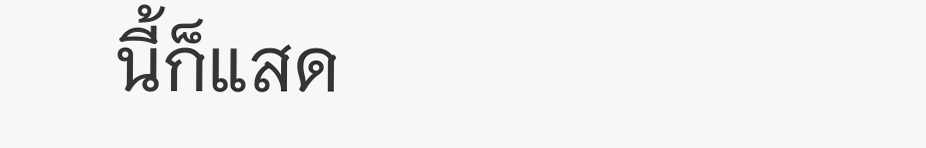นี้ก็แสด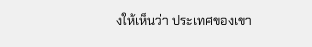งให้เห็นว่า ประเทศของเขา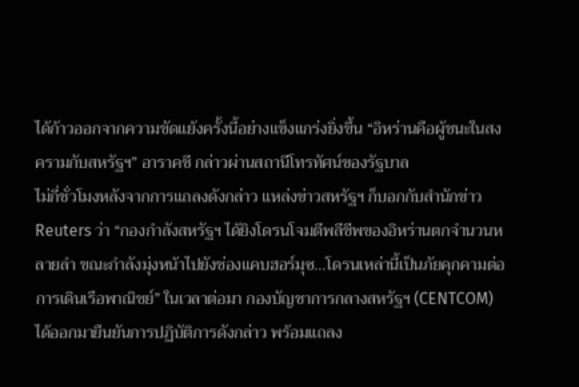ได้ก้าวออกจากความขัดแย้งครั้งนี้อย่างแข็งแกร่งยิ่งขึ้น “อิหร่านคือผู้ชนะในสงครามกับสหรัฐฯ” อาราคชี กล่าวผ่านสถานีโทรทัศน์ของรัฐบาล
ไม่กี่ชั่วโมงหลังจากการแถลงดังกล่าว แหล่งข่าวสหรัฐฯ ก็บอกกับสำนักข่าว Reuters ว่า “กองกำลังสหรัฐฯ ได้ยิงโดรนโจมตีพลีชีพของอิหร่านตกจำนวนหลายลำ ขณะกำลังมุ่งหน้าไปยังช่องแคบฮอร์มุซ…โดรนเหล่านี้เป็นภัยคุกคามต่อการเดินเรือพาณิชย์” ในเวลาต่อมา กองบัญชาการกลางสหรัฐฯ (CENTCOM) ได้ออกมายืนยันการปฏิบัติการดังกล่าว พร้อมแถลง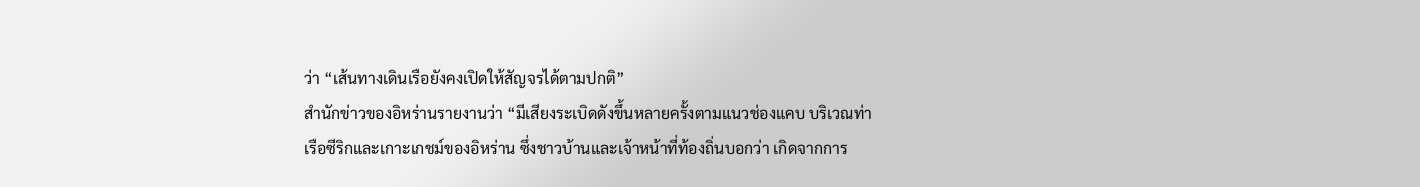ว่า “เส้นทางเดินเรือยังคงเปิดให้สัญจรได้ตามปกติ”
สำนักข่าวของอิหร่านรายงานว่า “มีเสียงระเบิดดังขึ้นหลายครั้งตามแนวช่องแคบ บริเวณท่าเรือซีริกและเกาะเกชม์ของอิหร่าน ซึ่งชาวบ้านและเจ้าหน้าที่ท้องถิ่นบอกว่า เกิดจากการ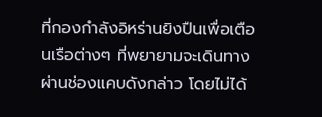ที่กองกำลังอิหร่านยิงปืนเพื่อเตือนเรือต่างๆ ที่พยายามจะเดินทางผ่านช่องแคบดังกล่าว โดยไม่ได้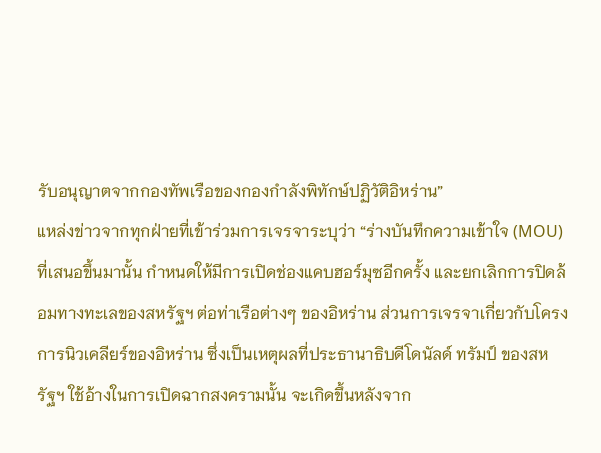รับอนุญาตจากกองทัพเรือของกองกำลังพิทักษ์ปฏิวัติอิหร่าน”
แหล่งข่าวจากทุกฝ่ายที่เข้าร่วมการเจรจาระบุว่า “ร่างบันทึกความเข้าใจ (MOU) ที่เสนอขึ้นมานั้น กำหนดให้มีการเปิดช่องแคบฮอร์มุซอีกครั้ง และยกเลิกการปิดล้อมทางทะเลของสหรัฐฯ ต่อท่าเรือต่างๆ ของอิหร่าน ส่วนการเจรจาเกี่ยวกับโครงการนิวเคลียร์ของอิหร่าน ซึ่งเป็นเหตุผลที่ประธานาธิบดีโดนัลด์ ทรัมป์ ของสหรัฐฯ ใช้อ้างในการเปิดฉากสงครามนั้น จะเกิดขึ้นหลังจาก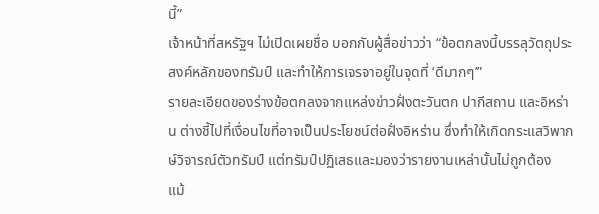นี้”
เจ้าหน้าที่สหรัฐฯ ไม่เปิดเผยชื่อ บอกกับผู้สื่อข่าวว่า “ข้อตกลงนี้บรรลุวัตถุประสงค์หลักของทรัมป์ และทำให้การเจรจาอยู่ในจุดที่ ‘ดีมากๆ’”
รายละเอียดของร่างข้อตกลงจากแหล่งข่าวฝั่งตะวันตก ปากีสถาน และอิหร่าน ต่างชี้ไปที่เงื่อนไขที่อาจเป็นประโยชน์ต่อฝั่งอิหร่าน ซึ่งทำให้เกิดกระแสวิพากษ์วิจารณ์ตัวทรัมป์ แต่ทรัมป์ปฏิเสธและมองว่ารายงานเหล่านั้นไม่ถูกต้อง
แม้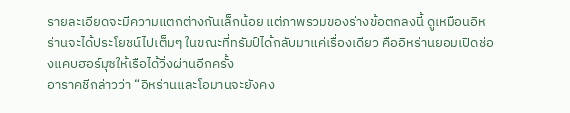รายละเอียดจะมีความแตกต่างกันเล็กน้อย แต่ภาพรวมของร่างข้อตกลงนี้ ดูเหมือนอิหร่านจะได้ประโยชน์ไปเต็มๆ ในขณะที่ทรัมป์ได้กลับมาแค่เรื่องเดียว คืออิหร่านยอมเปิดช่องแคบฮอร์มุซให้เรือได้วิ่งผ่านอีกครั้ง
อาราคชีกล่าวว่า “อิหร่านและโอมานจะยังคง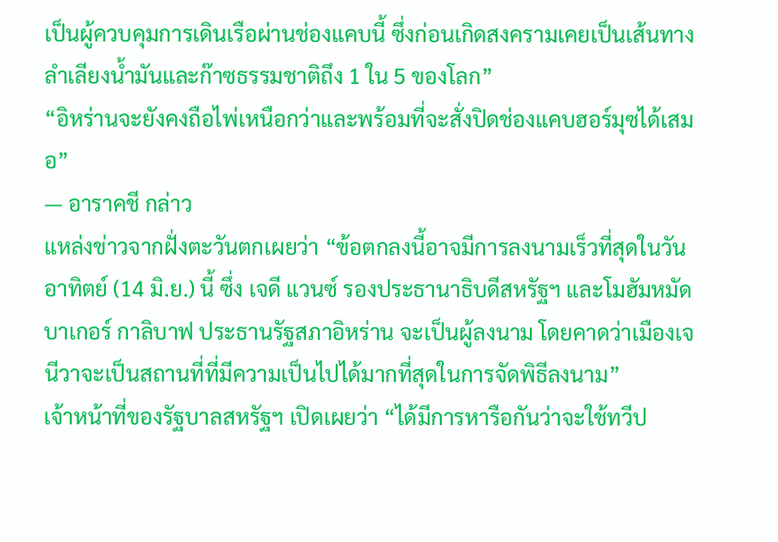เป็นผู้ควบคุมการเดินเรือผ่านช่องแคบนี้ ซึ่งก่อนเกิดสงครามเคยเป็นเส้นทางลำเลียงน้ำมันและก๊าซธรรมชาติถึง 1 ใน 5 ของโลก”
“อิหร่านจะยังคงถือไพ่เหนือกว่าและพร้อมที่จะสั่งปิดช่องแคบฮอร์มุซได้เสมอ”
— อาราคชี กล่าว
แหล่งข่าวจากฝั่งตะวันตกเผยว่า “ข้อตกลงนี้อาจมีการลงนามเร็วที่สุดในวันอาทิตย์ (14 มิ.ย.) นี้ ซึ่ง เจดี แวนซ์ รองประธานาธิบดีสหรัฐฯ และโมฮัมหมัด บาเกอร์ กาลิบาฟ ประธานรัฐสภาอิหร่าน จะเป็นผู้ลงนาม โดยคาดว่าเมืองเจนีวาจะเป็นสถานที่ที่มีความเป็นไปได้มากที่สุดในการจัดพิธีลงนาม”
เจ้าหน้าที่ของรัฐบาลสหรัฐฯ เปิดเผยว่า “ได้มีการหารือกันว่าจะใช้ทวีป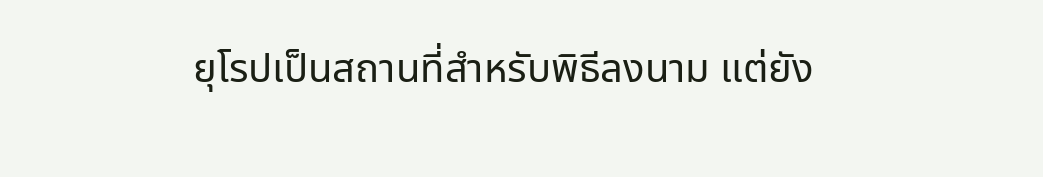ยุโรปเป็นสถานที่สำหรับพิธีลงนาม แต่ยัง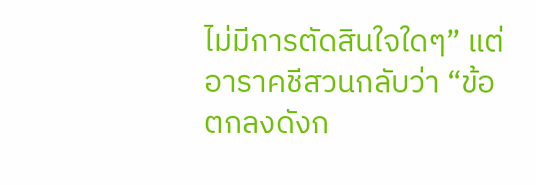ไม่มีการตัดสินใจใดๆ” แต่อาราคชีสวนกลับว่า “ข้อตกลงดังก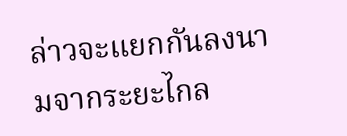ล่าวจะแยกกันลงนามจากระยะไกล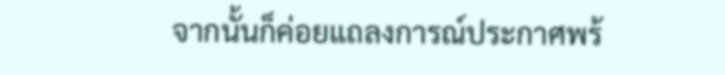จากนั้นก็ค่อยแถลงการณ์ประกาศพร้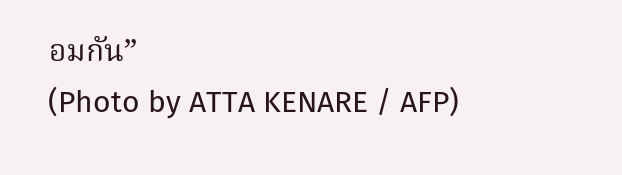อมกัน”
(Photo by ATTA KENARE / AFP)